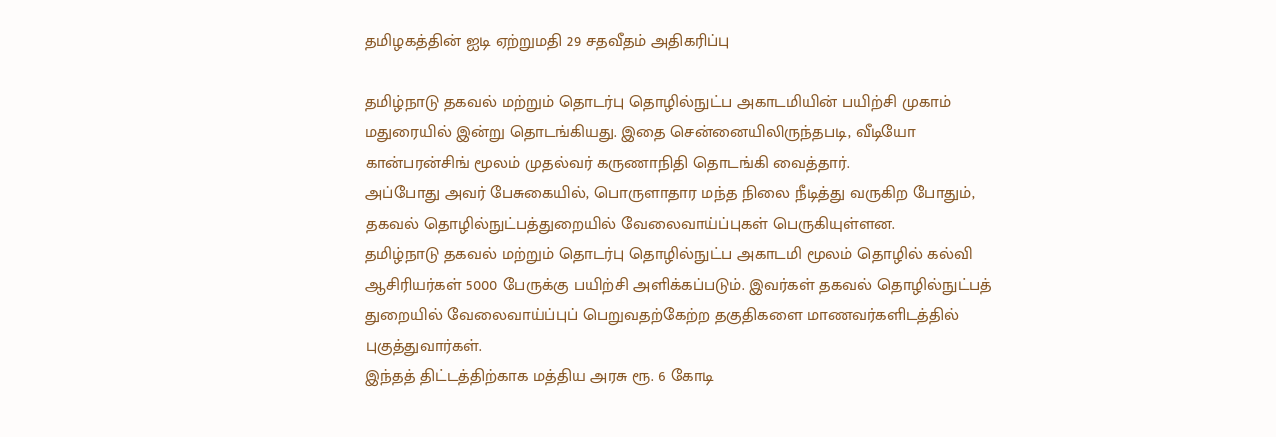தமிழகத்தின் ஐடி ஏற்றுமதி 29 சதவீதம் அதிகரிப்பு

தமிழ்நாடு தகவல் மற்றும் தொடர்பு தொழில்நுட்ப அகாடமியின் பயிற்சி முகாம் மதுரையில் இன்று தொடங்கியது. இதை சென்னையிலிருந்தபடி, வீடியோ கான்பரன்சிங் மூலம் முதல்வர் கருணாநிதி தொடங்கி வைத்தார்.
அப்போது அவர் பேசுகையில், பொருளாதார மந்த நிலை நீடித்து வருகிற போதும், தகவல் தொழில்நுட்பத்துறையில் வேலைவாய்ப்புகள் பெருகியுள்ளன.
தமிழ்நாடு தகவல் மற்றும் தொடர்பு தொழில்நுட்ப அகாடமி மூலம் தொழில் கல்வி ஆசிரியர்கள் 5000 பேருக்கு பயிற்சி அளிக்கப்படும். இவர்கள் தகவல் தொழில்நுட்பத் துறையில் வேலைவாய்ப்புப் பெறுவதற்கேற்ற தகுதிகளை மாணவர்களிடத்தில் புகுத்துவார்கள்.
இந்தத் திட்டத்திற்காக மத்திய அரசு ரூ. 6 கோடி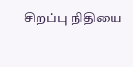சிறப்பு நிதியை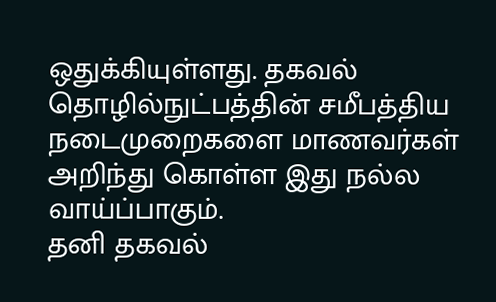ஒதுக்கியுள்ளது. தகவல் தொழில்நுட்பத்தின் சமீபத்திய நடைமுறைகளை மாணவர்கள் அறிந்து கொள்ள இது நல்ல வாய்ப்பாகும்.
தனி தகவல்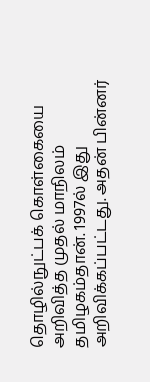தொழில்நுட்பக் கொள்கையை அறிவித்த முதல் மாநிலம் தமிழகம்தான். 1997ல் இது அறிவிக்கப்பட்டது. அதன் பின்னர்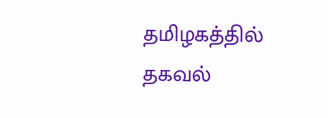தமிழகத்தில் தகவல்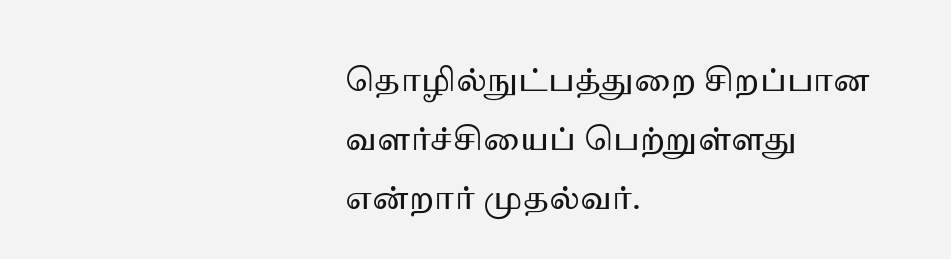தொழில்நுட்பத்துறை சிறப்பான வளர்ச்சியைப் பெற்றுள்ளது என்றார் முதல்வர்.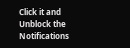Click it and Unblock the Notifications